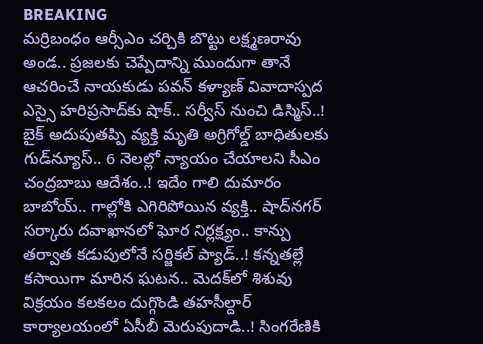BREAKING
మర్రిబంధం ఆర్సీఎం చర్చికి బొట్టు లక్ష్మణరావు అండ.. ప్రజలకు చెప్పేదాన్ని ముందుగా తానే ఆచరించే నాయకుడు పవన్ కళ్యాణ్ వివాదాస్పద ఎస్సై హరిప్రసాద్‌కు షాక్‌.. సర్వీస్ నుంచి డిస్మిస్‌..! బైక్ అదుపుతప్పి వ్యక్తి మృతి అగ్రిగోల్డ్ బాధితులకు గుడ్‌న్యూస్.. 6 నెలల్లో న్యాయం చేయాలని సీఎం చంద్రబాబు ఆదేశం..! ఇదేం గాలి దుమారం బాబోయ్.. గాల్లోకి ఎగిరిపోయిన వ్యక్తి.. షాద్‌నగర్ సర్కారు దవాఖానలో ఘోర నిర్లక్ష్యం.. కాన్పు తర్వాత కడుపులోనే సర్జికల్ ప్యాడ్..! కన్నతల్లే కసాయిగా మారిన ఘటన.. మెదక్‌లో శిశువు విక్రయం కలకలం దుగ్గొండి తహసీల్దార్ కార్యాలయంలో ఏసీబీ మెరుపుదాడి..! సింగరేణికి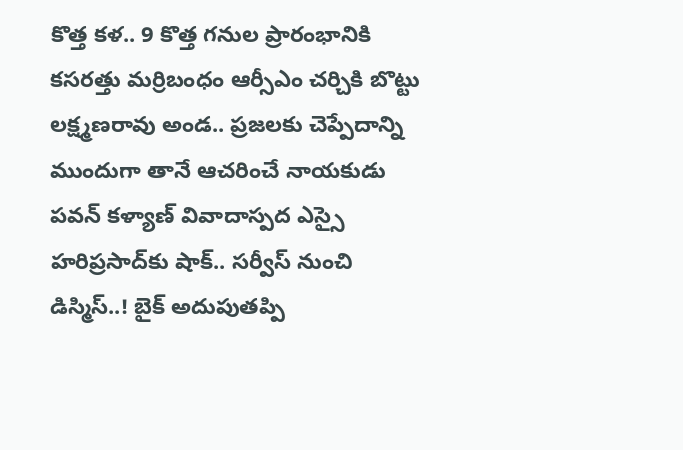కొత్త కళ.. 9 కొత్త గనుల ప్రారంభానికి కసరత్తు మర్రిబంధం ఆర్సీఎం చర్చికి బొట్టు లక్ష్మణరావు అండ.. ప్రజలకు చెప్పేదాన్ని ముందుగా తానే ఆచరించే నాయకుడు పవన్ కళ్యాణ్ వివాదాస్పద ఎస్సై హరిప్రసాద్‌కు షాక్‌.. సర్వీస్ నుంచి డిస్మిస్‌..! బైక్ అదుపుతప్పి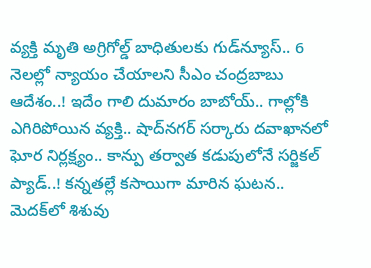వ్యక్తి మృతి అగ్రిగోల్డ్ బాధితులకు గుడ్‌న్యూస్.. 6 నెలల్లో న్యాయం చేయాలని సీఎం చంద్రబాబు ఆదేశం..! ఇదేం గాలి దుమారం బాబోయ్.. గాల్లోకి ఎగిరిపోయిన వ్యక్తి.. షాద్‌నగర్ సర్కారు దవాఖానలో ఘోర నిర్లక్ష్యం.. కాన్పు తర్వాత కడుపులోనే సర్జికల్ ప్యాడ్..! కన్నతల్లే కసాయిగా మారిన ఘటన.. మెదక్‌లో శిశువు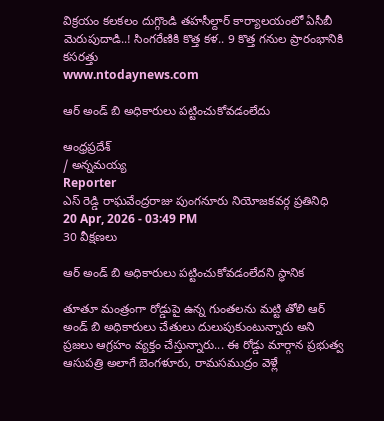విక్రయం కలకలం దుగ్గొండి తహసీల్దార్ కార్యాలయంలో ఏసీబీ మెరుపుదాడి..! సింగరేణికి కొత్త కళ.. 9 కొత్త గనుల ప్రారంభానికి కసరత్తు
www.ntodaynews.com

ఆర్ అండ్ బి అధికారులు పట్టించుకోవడంలేదు

ఆంధ్రప్రదేశ్
/ అన్నమయ్య
Reporter
ఎస్ రెడ్డి రాఘవేంద్రరాజు పుంగనూరు నియోజకవర్గ ప్రతినిధి
20 Apr, 2026 - 03:49 PM
30 వీక్షణలు

ఆర్ అండ్ బి అధికారులు పట్టించుకోవడంలేదని స్థానిక

తూతూ మంత్రంగా రోడ్డుపై ఉన్న గుంతలను మట్టి తోలి ఆర్ అండ్ బి అధికారులు చేతులు దులుపుకుంటున్నారు అని  ప్రజలు ఆగ్రహం వ్యక్తం చేస్తున్నారు... ఈ రోడ్డు మార్గాన ప్రభుత్వ ఆసుపత్రి అలాగే బెంగళూరు, రామసముద్రం వెళ్లే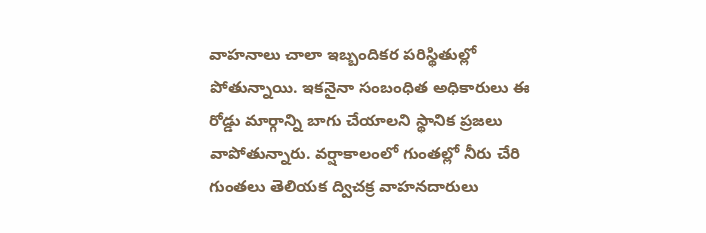వాహనాలు చాలా ఇబ్బందికర పరిస్థితుల్లో పోతున్నాయి. ఇకనైనా సంబంధిత అధికారులు ఈ రోడ్డు మార్గాన్ని బాగు చేయాలని స్థానిక ప్రజలు వాపోతున్నారు. వర్షాకాలంలో గుంతల్లో నీరు చేరి గుంతలు తెలియక ద్విచక్ర వాహనదారులు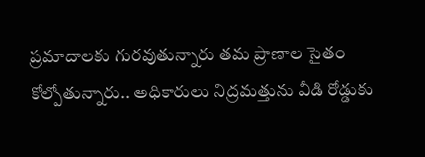ప్రమాదాలకు గురవుతున్నారు తమ ప్రాణాల సైతం కోల్పోతున్నారు.. అధికారులు నిద్రమత్తును వీడి రోడ్డుకు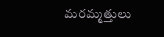మరమ్మత్తులు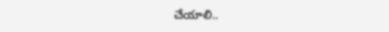చేయాలి..